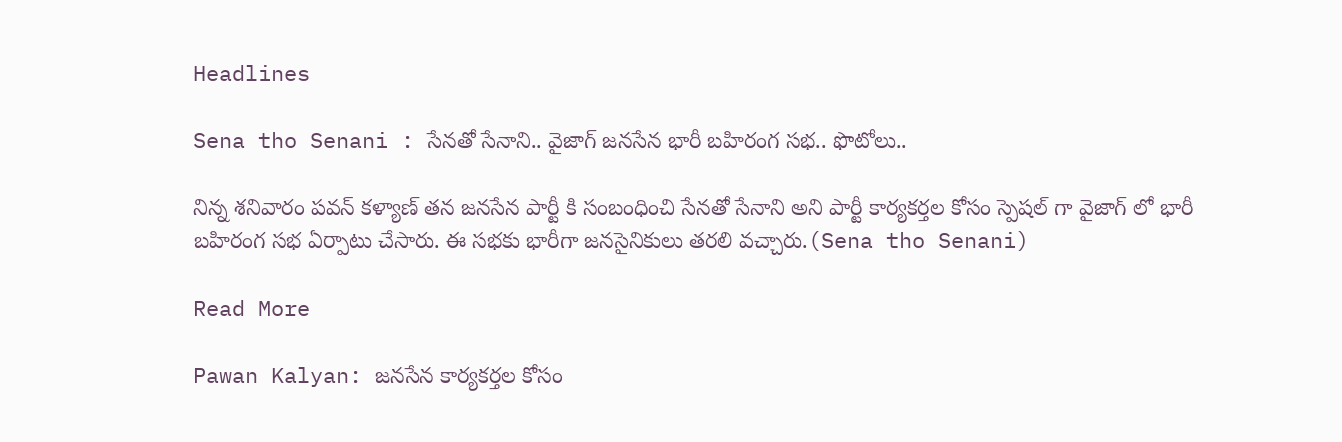Headlines

Sena tho Senani : సేనతో సేనాని.. వైజాగ్ జనసేన భారీ బహిరంగ సభ.. ఫొటోలు..

నిన్న శనివారం పవన్ కళ్యాణ్ తన జనసేన పార్టీ కి సంబంధించి సేనతో సేనాని అని పార్టీ కార్యకర్తల కోసం స్పెషల్ గా వైజాగ్ లో భారీ బహిరంగ సభ ఏర్పాటు చేసారు. ఈ సభకు భారీగా జనసైనికులు తరలి వచ్చారు.(Sena tho Senani)

Read More

Pawan Kalyan: జనసేన కార్యకర్తల కోసం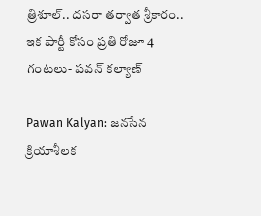త్రిశూల్.. దసరా తర్వాత శ్రీకారం.. ఇక పార్టీ కోసం ప్రతి రోజూ 4 గంటలు- పవన్ కల్యాణ్

Pawan Kalyan: జనసేన క్రియాశీలక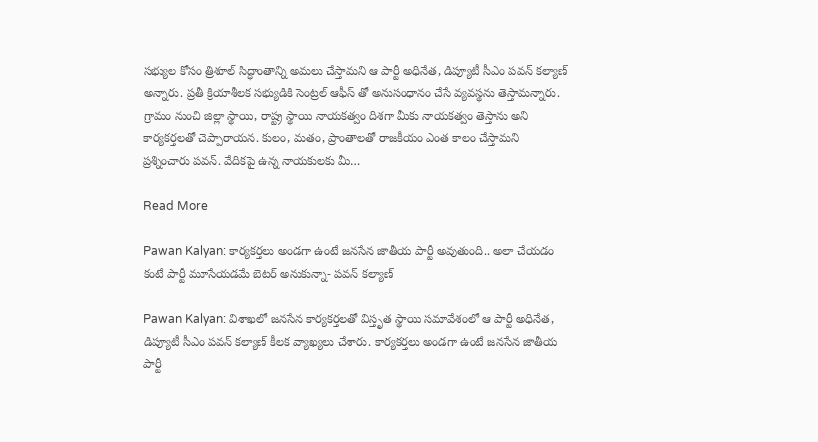సభ్యుల కోసం త్రిశూల్ సిద్ధాంతాన్ని అమలు చేస్తామని ఆ పార్టీ అధినేత, డిప్యూటీ సీఎం పవన్ కల్యాణ్ అన్నారు. ప్రతీ క్రియాశీలక సభ్యుడికి సెంట్రల్ ఆఫీస్ తో అనుసంధానం చేసే వ్యవస్థను తెస్తామన్నారు. గ్రామం నుంచి జిల్లా స్థాయి, రాష్ట్ర స్థాయి నాయకత్వం దిశగా మీకు నాయకత్వం తెస్తాను అని కార్యకర్తలతో చెప్పారాయన. కులం, మతం, ప్రాంతాలతో రాజకీయం ఎంత కాలం చేస్తామని ప్రశ్నించారు పవన్. వేదికపై ఉన్న నాయకులకు మీ…

Read More

Pawan Kalyan: కార్యకర్తలు అండగా ఉంటే జనసేన జాతీయ పార్టీ అవుతుంది.. అలా చేయడం కంటే పార్టీ మూసేయడమే బెటర్ అనుకున్నా- పవన్ కల్యాణ్

Pawan Kalyan: విశాఖలో జనసేన కార్యకర్తలతో విస్తృత స్థాయి సమావేశంలో ఆ పార్టీ అధినేత, డిప్యూటీ సీఎం పవన్ కల్యాణ్ కీలక వ్యాఖ్యలు చేశారు. కార్యకర్తలు అండగా ఉంటే జనసేన జాతీయ పార్టీ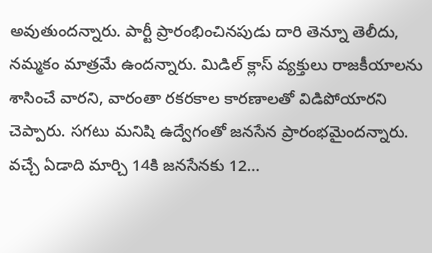అవుతుందన్నారు. పార్టీ ప్రారంభించినపుడు దారి తెన్నూ తెలీదు, నమ్మకం మాత్రమే ఉందన్నారు. మిడిల్ క్లాస్ వ్యక్తులు రాజకీయాలను శాసించే వారని, వారంతా రకరకాల కారణాలతో విడిపోయారని చెప్పారు. సగటు మనిషి ఉద్వేగంతో జనసేన ప్రారంభమైందన్నారు. వచ్చే ఏడాది మార్చి 14కి జనసేనకు 12…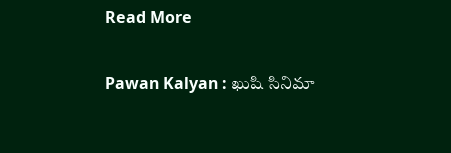Read More

Pawan Kalyan : ఖుషి సినిమా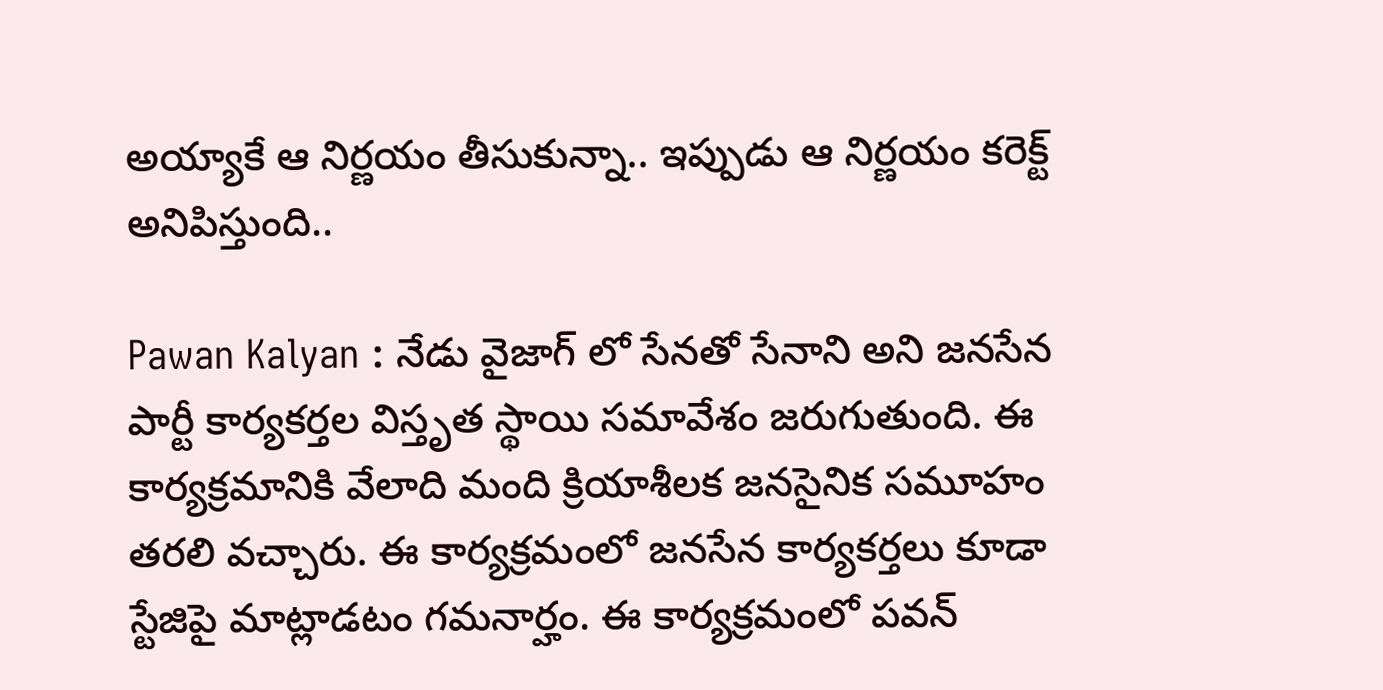అయ్యాకే ఆ నిర్ణయం తీసుకున్నా.. ఇప్పుడు ఆ నిర్ణయం కరెక్ట్ అనిపిస్తుంది..

Pawan Kalyan : నేడు వైజాగ్ లో సేనతో సేనాని అని జనసేన పార్టీ కార్యకర్తల విస్తృత స్థాయి సమావేశం జరుగుతుంది. ఈ కార్యక్రమానికి వేలాది మంది క్రియాశీలక జనసైనిక సమూహం తరలి వచ్చారు. ఈ కార్యక్రమంలో జనసేన కార్యకర్తలు కూడా స్టేజిపై మాట్లాడటం గమనార్హం. ఈ కార్యక్రమంలో పవన్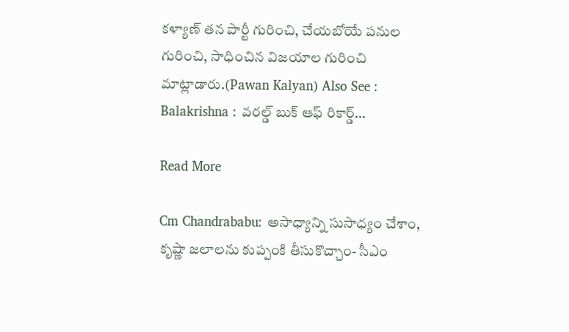కళ్యాణ్ తన పార్టీ గురించి, చేయబోయే పనుల గురించి, సాధించిన విజయాల గురించి మాట్లాడారు.(Pawan Kalyan) Also See : Balakrishna : వరల్డ్ బుక్ ఆఫ్ రికార్డ్…

Read More

Cm Chandrababu: అసాధ్యాన్ని సుసాధ్యం చేశాం, కృష్ణా జలాలను కుప్పంకి తీసుకొచ్చాం- సీఎం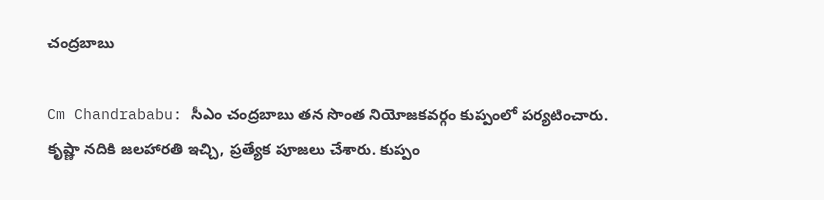చంద్రబాబు

Cm Chandrababu: సీఎం చంద్రబాబు తన సొంత నియోజకవర్గం కుప్పంలో పర్యటించారు. కృష్ణా నదికి జలహారతి ఇచ్చి, ప్రత్యేక పూజలు చేశారు. కుప్పం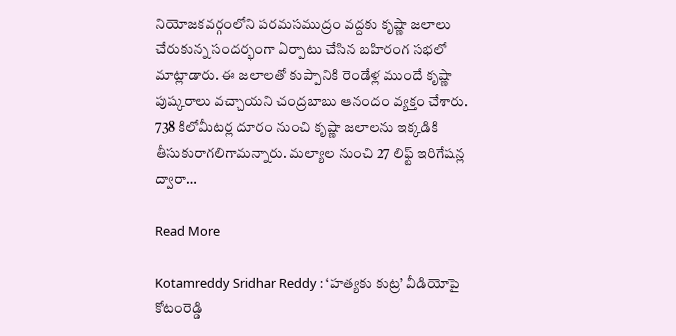నియోజకవర్గంలోని పరమసముద్రం వద్దకు కృష్ణా జలాలు చేరుకున్న సందర్భంగా ఏర్పాటు చేసిన బహిరంగ సభలో మాట్లాడారు. ఈ జలాలతో కుప్పానికి రెండేళ్ల ముందే కృష్ణా పుష్కరాలు వచ్చాయని చంద్రబాబు ఆనందం వ్యక్తం చేశారు. 738 కిలోమీటర్ల దూరం నుంచి కృష్ణా జలాలను ఇక్కడికి తీసుకురాగలిగామన్నారు. మల్యాల నుంచి 27 లిఫ్ట్‌ ఇరిగేషన్ల ద్వారా…

Read More

Kotamreddy Sridhar Reddy : ‘హత్యకు కుట్ర’ వీడియోపై కోటంరెడ్డి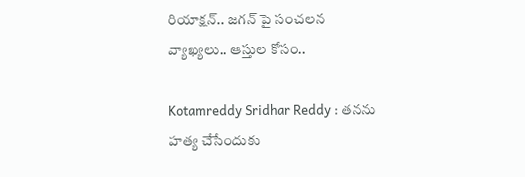రియాక్షన్.. జగన్ పై సంచలన వ్యాఖ్యలు.. ఆస్తుల కోసం..

Kotamreddy Sridhar Reddy : తనను హత్య చేసేందుకు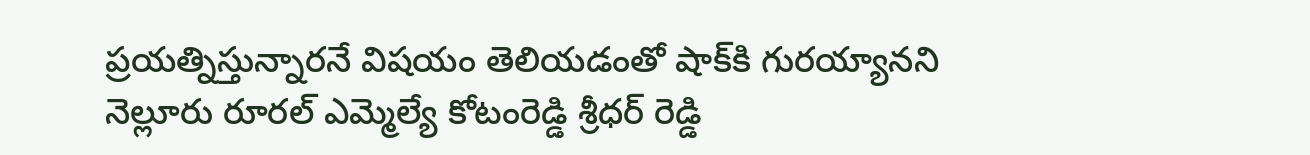ప్రయత్నిస్తున్నారనే విషయం తెలియడంతో షాక్‌కి గురయ్యానని నెల్లూరు రూరల్ ఎమ్మెల్యే కోటంరెడ్డి శ్రీధర్ రెడ్డి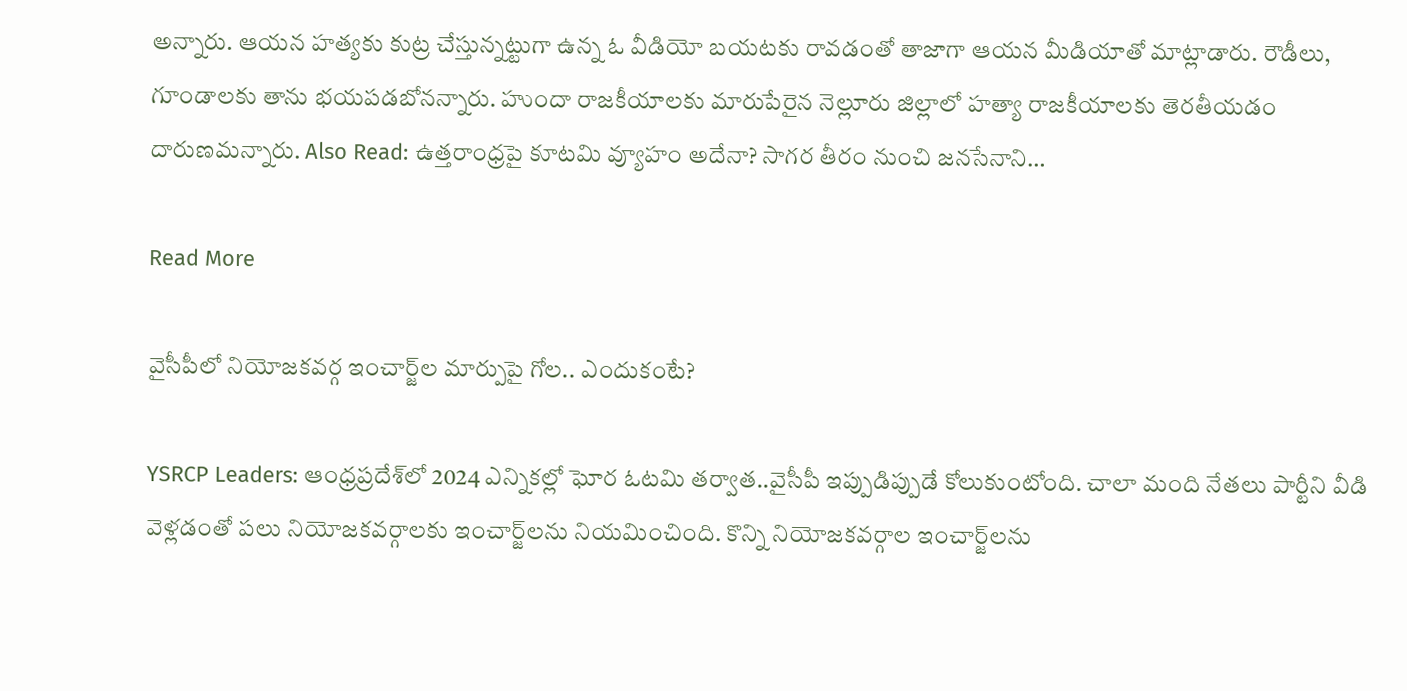అన్నారు. ఆయన హత్యకు కుట్ర చేస్తున్నట్టుగా ఉన్న ఓ వీడియో బయటకు రావడంతో తాజాగా ఆయన మీడియాతో మాట్లాడారు. రౌడీలు, గూండాలకు తాను భయపడబోనన్నారు. హుందా రాజకీయాలకు మారుపేరైన నెల్లూరు జిల్లాలో హత్యా రాజకీయాలకు తెరతీయడం దారుణమన్నారు. Also Read: ఉత్తరాంధ్రపై కూటమి వ్యూహం అదేనా? సాగర తీరం నుంచి జనసేనాని…

Read More

వైసీపీలో నియోజకవర్గ ఇంచార్జ్‌ల మార్పుపై గోల.. ఎందుకంటే?

YSRCP Leaders: ఆంధ్రప్రదేశ్‌లో 2024 ఎన్నికల్లో ఘోర ఓటమి తర్వాత..వైసీపీ ఇప్పుడిప్పుడే కోలుకుంటోంది. చాలా మంది నేతలు పార్టీని వీడి వెళ్లడంతో పలు నియోజకవర్గాలకు ఇంచార్జ్‌లను నియమించింది. కొన్ని నియోజకవర్గాల ఇంచార్జ్‌లను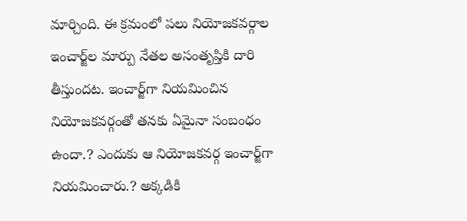మార్చింది. ఈ క్రమంలో పలు నియోజకవర్గాల ఇంచార్జ్‌ల మార్పు నేతల అసంతృప్తికి దారి తీస్తుందట. ఇంచార్జ్‌గా నియమించిన నియోజకవర్గంతో తనకు ఏమైనా సంబంధం ఉందా.? ఎందుకు ఆ నియోజకవర్గ ఇంచార్జ్‌గా నియమించారు.? అక్కడికి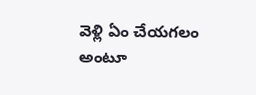వెళ్లి ఏం చేయగలం అంటూ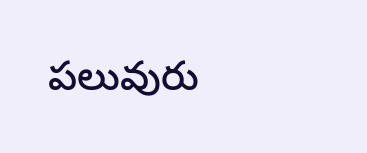పలువురు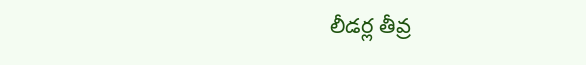లీడర్ల తీవ్ర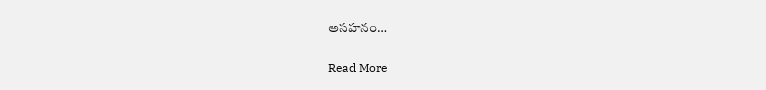అసహనం…

Read More